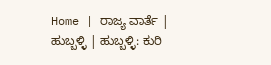Home | ರಾಜ್ಯ ವಾರ್ತೆ | ಹುಬ್ಬಳ್ಳಿ | ಹುಬ್ಬಳ್ಳಿ: ಕುರಿ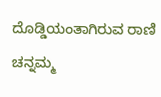ದೊಡ್ಡಿಯಂತಾಗಿರುವ ರಾಣಿ ಚನ್ನಮ್ಮ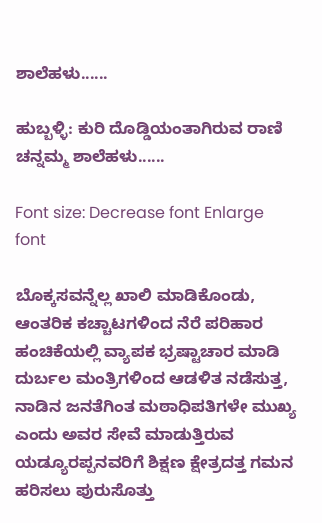ಶಾಲೆಹಳು......

ಹುಬ್ಬಳ್ಳಿ: ಕುರಿ ದೊಡ್ಡಿಯಂತಾಗಿರುವ ರಾಣಿ ಚನ್ನಮ್ಮ ಶಾಲೆಹಳು......

Font size: Decrease font Enlarge font

ಬೊಕ್ಕಸವನ್ನೆಲ್ಲ ಖಾಲಿ ಮಾಡಿಕೊಂಡು, ಆಂತರಿಕ ಕಚ್ಚಾಟಗಳಿಂದ ನೆರೆ ಪರಿಹಾರ ಹಂಚಿಕೆಯಲ್ಲಿ ವ್ಯಾಪಕ ಭ್ರಷ್ಟಾಚಾರ ಮಾಡಿ ದುರ್ಬಲ ಮಂತ್ರಿಗಳಿಂದ ಆಡಳಿತ ನಡೆಸುತ್ತ, ನಾಡಿನ ಜನತೆಗಿಂತ ಮಠಾಧಿಪತಿಗಳೇ ಮುಖ್ಯ ಎಂದು ಅವರ ಸೇವೆ ಮಾಡುತ್ತಿರುವ ಯಡ್ಯೂರಪ್ಪನವರಿಗೆ ಶಿಕ್ಷಣ ಕ್ಷೇತ್ರದತ್ತ ಗಮನ ಹರಿಸಲು ಪುರುಸೊತ್ತು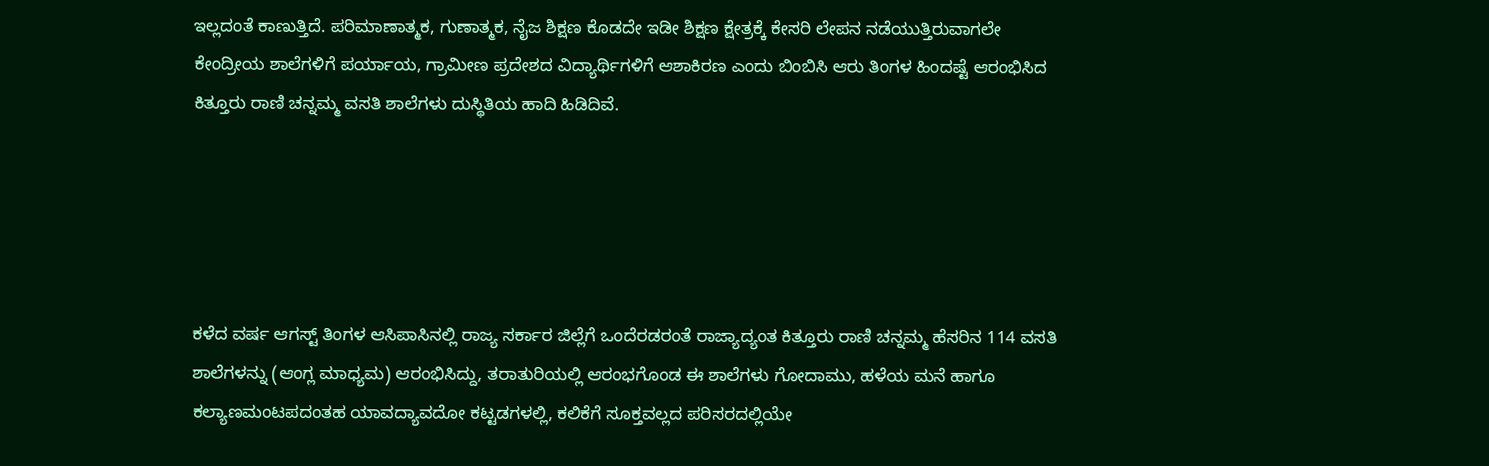ಇಲ್ಲದಂತೆ ಕಾಣುತ್ತಿದೆ. ಪರಿಮಾಣಾತ್ಮಕ, ಗುಣಾತ್ಮಕ, ನೈಜ ಶಿಕ್ಷಣ ಕೊಡದೇ ಇಡೀ ಶಿಕ್ಷಣ ಕ್ಷೇತ್ರಕ್ಕೆ ಕೇಸರಿ ಲೇಪನ ನಡೆಯುತ್ತಿರುವಾಗಲೇ ಕೇಂದ್ರೀಯ ಶಾಲೆಗಳಿಗೆ ಪರ್ಯಾಯ, ಗ್ರಾಮೀಣ ಪ್ರದೇಶದ ವಿದ್ಯಾರ್ಥಿಗಳಿಗೆ ಆಶಾಕಿರಣ ಎಂದು ಬಿಂಬಿಸಿ ಆರು ತಿಂಗಳ ಹಿಂದಷ್ಟೆ ಆರಂಭಿಸಿದ ಕಿತ್ತೂರು ರಾಣಿ ಚನ್ನಮ್ಮ ವಸತಿ ಶಾಲೆಗಳು ದುಸ್ಥಿತಿಯ ಹಾದಿ ಹಿಡಿದಿವೆ.





ಕಳೆದ ವರ್ಷ ಆಗಸ್ಟ್ ತಿಂಗಳ ಆಸಿಪಾಸಿನಲ್ಲಿ ರಾಜ್ಯ ಸರ್ಕಾರ ಜಿಲ್ಲೆಗೆ ಒಂದೆರಡರಂತೆ ರಾಜ್ಯಾದ್ಯಂತ ಕಿತ್ತೂರು ರಾಣಿ ಚನ್ನಮ್ಮ ಹೆಸರಿನ 114 ವಸತಿ ಶಾಲೆಗಳನ್ನು (ಆಂಗ್ಲ ಮಾಧ್ಯಮ) ಆರಂಭಿಸಿದ್ದು, ತರಾತುರಿಯಲ್ಲಿ ಆರಂಭಗೊಂಡ ಈ ಶಾಲೆಗಳು ಗೋದಾಮು, ಹಳೆಯ ಮನೆ ಹಾಗೂ ಕಲ್ಯಾಣಮಂಟಪದಂತಹ ಯಾವದ್ಯಾವದೋ ಕಟ್ಟಡಗಳಲ್ಲಿ, ಕಲಿಕೆಗೆ ಸೂಕ್ತವಲ್ಲದ ಪರಿಸರದಲ್ಲಿಯೇ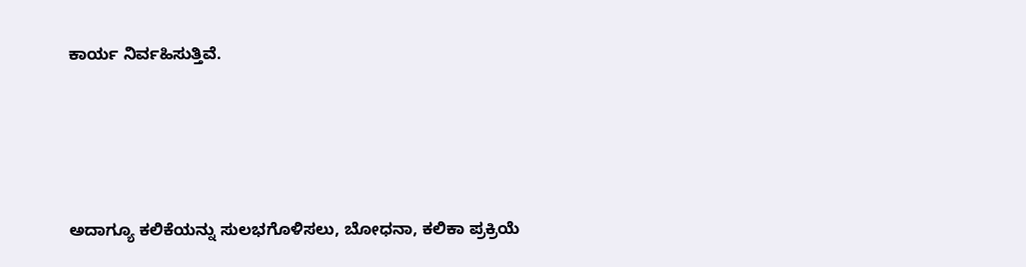ಕಾರ್ಯ ನಿರ್ವಹಿಸುತ್ತಿವೆ.





ಅದಾಗ್ಯೂ ಕಲಿಕೆಯನ್ನು ಸುಲಭಗೊಳಿಸಲು, ಬೋಧನಾ, ಕಲಿಕಾ ಪ್ರಕ್ರಿಯೆ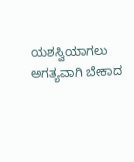ಯಶಸ್ವಿಯಾಗಲು ಅಗತ್ಯವಾಗಿ ಬೇಕಾದ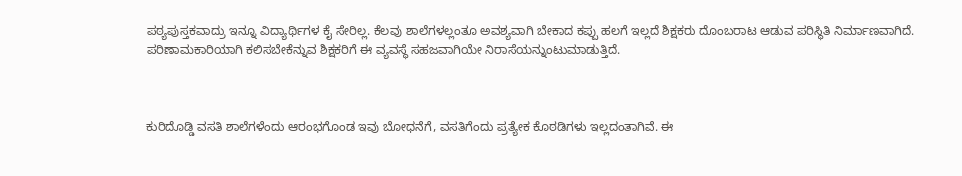ಪಠ್ಯಪುಸ್ತಕವಾದ್ರು ಇನ್ನೂ ವಿದ್ಯಾರ್ಥಿಗಳ ಕೈ ಸೇರಿಲ್ಲ. ಕೆಲವು ಶಾಲೆಗಳಲ್ಲಂತೂ ಅವಶ್ಯವಾಗಿ ಬೇಕಾದ ಕಪ್ಪು ಹಲಗೆ ಇಲ್ಲದೆ ಶಿಕ್ಷಕರು ದೊಂಬರಾಟ ಆಡುವ ಪರಿಸ್ಥಿತಿ ನಿರ್ಮಾಣವಾಗಿದೆ. ಪರಿಣಾಮಕಾರಿಯಾಗಿ ಕಲಿಸಬೇಕೆನ್ನುವ ಶಿಕ್ಷಕರಿಗೆ ಈ ವ್ಯವಸ್ಥೆ ಸಹಜವಾಗಿಯೇ ನಿರಾಸೆಯನ್ನುಂಟುಮಾಡುತ್ತಿದೆ.



ಕುರಿದೊಡ್ಡಿ ವಸತಿ ಶಾಲೆಗಳೆಂದು ಆರಂಭಗೊಂಡ ಇವು ಬೋಧನೆಗೆ, ವಸತಿಗೆಂದು ಪ್ರತ್ಯೇಕ ಕೊಠಡಿಗಳು ಇಲ್ಲದಂತಾಗಿವೆ. ಈ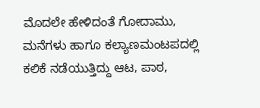ಮೊದಲೇ ಹೇಳಿದಂತೆ ಗೋದಾಮು, ಮನೆಗಳು ಹಾಗೂ ಕಲ್ಯಾಣಮಂಟಪದಲ್ಲಿ ಕಲಿಕೆ ನಡೆಯುತ್ತಿದ್ದು ಆಟ, ಪಾಠ,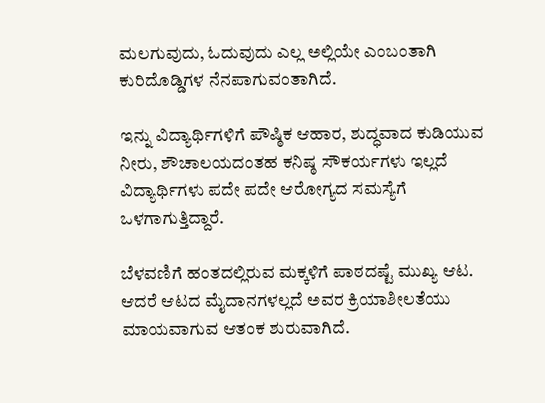ಮಲಗುವುದು, ಓದುವುದು ಎಲ್ಲ ಅಲ್ಲಿಯೇ ಎಂಬಂತಾಗಿ ಕುರಿದೊಡ್ಡಿಗಳ ನೆನಪಾಗುವಂತಾಗಿದೆ.

ಇನ್ನು ವಿದ್ಯಾರ್ಥಿಗಳಿಗೆ ಪೌಷ್ಠಿಕ ಆಹಾರ, ಶುದ್ಧವಾದ ಕುಡಿಯುವ ನೀರು, ಶೌಚಾಲಯದಂತಹ ಕನಿಷ್ಠ ಸೌಕರ್ಯಗಳು ಇಲ್ಲದೆ ವಿದ್ಯಾರ್ಥಿಗಳು ಪದೇ ಪದೇ ಆರೋಗ್ಯದ ಸಮಸ್ಯೆಗೆ ಒಳಗಾಗುತ್ತಿದ್ದಾರೆ.

ಬೆಳವಣಿಗೆ ಹಂತದಲ್ಲಿರುವ ಮಕ್ಕಳಿಗೆ ಪಾಠದಷ್ಟೆ ಮುಖ್ಯ ಆಟ. ಆದರೆ ಆಟದ ಮೈದಾನಗಳಲ್ಲದೆ ಅವರ ಕ್ರಿಯಾಶೀಲತೆಯು ಮಾಯವಾಗುವ ಆತಂಕ ಶುರುವಾಗಿದೆ.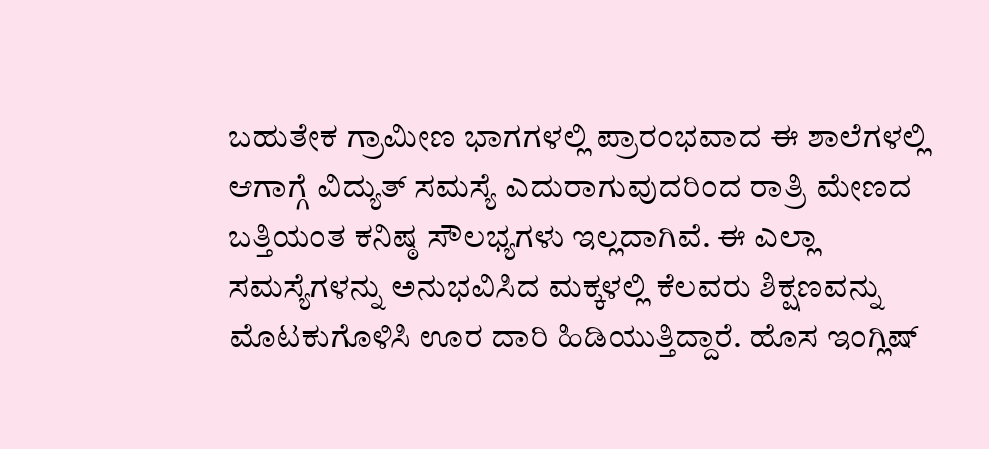ಬಹುತೇಕ ಗ್ರಾಮೀಣ ಭಾಗಗಳಲ್ಲಿ ಪ್ರಾರಂಭವಾದ ಈ ಶಾಲೆಗಳಲ್ಲಿ ಆಗಾಗ್ಗೆ ವಿದ್ಯುತ್ ಸಮಸ್ಯೆ ಎದುರಾಗುವುದರಿಂದ ರಾತ್ರಿ ಮೇಣದ ಬತ್ತಿಯಂತ ಕನಿಷ್ಠ ಸೌಲಭ್ಯಗಳು ಇಲ್ಲದಾಗಿವೆ. ಈ ಎಲ್ಲಾ ಸಮಸ್ಯೆಗಳನ್ನು ಅನುಭವಿಸಿದ ಮಕ್ಕಳಲ್ಲಿ ಕೆಲವರು ಶಿಕ್ಷಣವನ್ನು ಮೊಟಕುಗೊಳಿಸಿ ಊರ ದಾರಿ ಹಿಡಿಯುತ್ತಿದ್ದಾರೆ. ಹೊಸ ಇಂಗ್ಲಿಷ್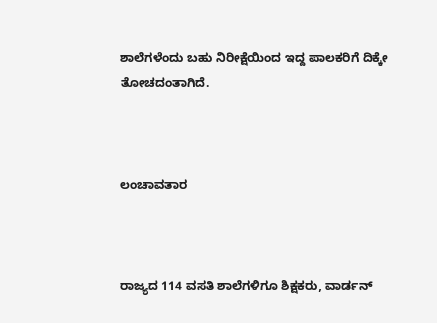ಶಾಲೆಗಳೆಂದು ಬಹು ನಿರೀಕ್ಷೆಯಿಂದ ಇದ್ದ ಪಾಲಕರಿಗೆ ದಿಕ್ಕೇ ತೋಚದಂತಾಗಿದೆ.



ಲಂಚಾವತಾರ



ರಾಜ್ಯದ 114 ವಸತಿ ಶಾಲೆಗಳಿಗೂ ಶಿಕ್ಷಕರು, ವಾರ್ಡನ್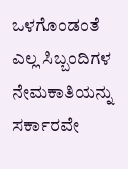ಒಳಗೊಂಡಂತೆ ಎಲ್ಲ ಸಿಬ್ಬಂದಿಗಳ ನೇಮಕಾತಿಯನ್ನು ಸರ್ಕಾರವೇ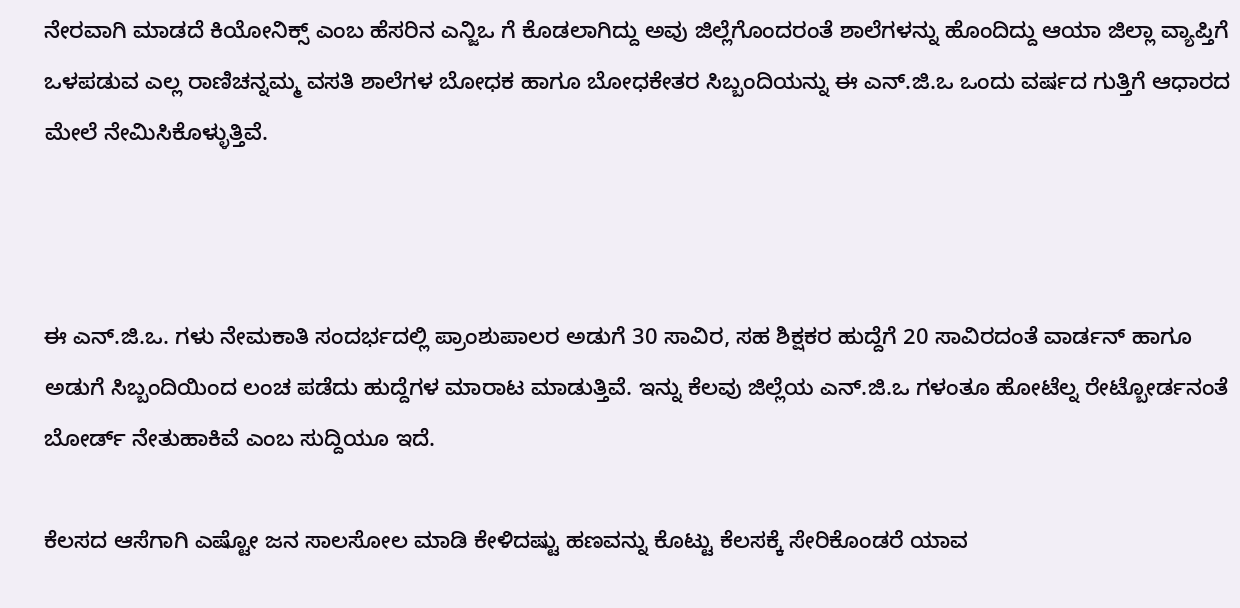ನೇರವಾಗಿ ಮಾಡದೆ ಕಿಯೋನಿಕ್ಸ್ ಎಂಬ ಹೆಸರಿನ ಎನ್ಜಿಒ ಗೆ ಕೊಡಲಾಗಿದ್ದು ಅವು ಜಿಲ್ಲೆಗೊಂದರಂತೆ ಶಾಲೆಗಳನ್ನು ಹೊಂದಿದ್ದು ಆಯಾ ಜಿಲ್ಲಾ ವ್ಯಾಪ್ತಿಗೆ ಒಳಪಡುವ ಎಲ್ಲ ರಾಣಿಚನ್ನಮ್ಮ ವಸತಿ ಶಾಲೆಗಳ ಬೋಧಕ ಹಾಗೂ ಬೋಧಕೇತರ ಸಿಬ್ಬಂದಿಯನ್ನು ಈ ಎನ್.ಜಿ.ಒ ಒಂದು ವರ್ಷದ ಗುತ್ತಿಗೆ ಆಧಾರದ ಮೇಲೆ ನೇಮಿಸಿಕೊಳ್ಳುತ್ತಿವೆ.



ಈ ಎನ್.ಜಿ.ಒ. ಗಳು ನೇಮಕಾತಿ ಸಂದರ್ಭದಲ್ಲಿ ಪ್ರಾಂಶುಪಾಲರ ಅಡುಗೆ 30 ಸಾವಿರ, ಸಹ ಶಿಕ್ಷಕರ ಹುದ್ದೆಗೆ 20 ಸಾವಿರದಂತೆ ವಾರ್ಡನ್ ಹಾಗೂ ಅಡುಗೆ ಸಿಬ್ಬಂದಿಯಿಂದ ಲಂಚ ಪಡೆದು ಹುದ್ದೆಗಳ ಮಾರಾಟ ಮಾಡುತ್ತಿವೆ. ಇನ್ನು ಕೆಲವು ಜಿಲ್ಲೆಯ ಎನ್.ಜಿ.ಒ ಗಳಂತೂ ಹೋಟೆಲ್ನ ರೇಟ್ಬೋರ್ಡನಂತೆ ಬೋರ್ಡ್ ನೇತುಹಾಕಿವೆ ಎಂಬ ಸುದ್ದಿಯೂ ಇದೆ.

ಕೆಲಸದ ಆಸೆಗಾಗಿ ಎಷ್ಟೋ ಜನ ಸಾಲಸೋಲ ಮಾಡಿ ಕೇಳಿದಷ್ಟು ಹಣವನ್ನು ಕೊಟ್ಟು ಕೆಲಸಕ್ಕೆ ಸೇರಿಕೊಂಡರೆ ಯಾವ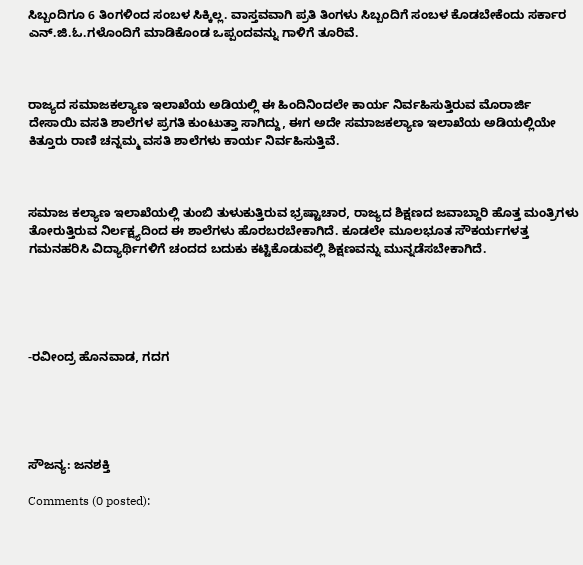ಸಿಬ್ಬಂದಿಗೂ 6 ತಿಂಗಳಿಂದ ಸಂಬಳ ಸಿಕ್ಕಿಲ್ಲ. ವಾಸ್ತವವಾಗಿ ಪ್ರತಿ ತಿಂಗಳು ಸಿಬ್ಬಂದಿಗೆ ಸಂಬಳ ಕೊಡಬೇಕೆಂದು ಸರ್ಕಾರ ಎನ್.ಜಿ.ಓ.ಗಳೊಂದಿಗೆ ಮಾಡಿಕೊಂಡ ಒಪ್ಪಂದವನ್ನು ಗಾಳಿಗೆ ತೂರಿವೆ.



ರಾಜ್ಯದ ಸಮಾಜಕಲ್ಯಾಣ ಇಲಾಖೆಯ ಅಡಿಯಲ್ಲಿ ಈ ಹಿಂದಿನಿಂದಲೇ ಕಾರ್ಯ ನಿರ್ವಹಿಸುತ್ತಿರುವ ಮೊರಾರ್ಜಿ ದೇಸಾಯಿ ವಸತಿ ಶಾಲೆಗಳ ಪ್ರಗತಿ ಕುಂಟುತ್ತಾ ಸಾಗಿದ್ದು, ಈಗ ಅದೇ ಸಮಾಜಕಲ್ಯಾಣ ಇಲಾಖೆಯ ಅಡಿಯಲ್ಲಿಯೇ ಕಿತ್ತೂರು ರಾಣಿ ಚನ್ನಮ್ಮ ವಸತಿ ಶಾಲೆಗಳು ಕಾರ್ಯ ನಿರ್ವಹಿಸುತ್ತಿವೆ.



ಸಮಾಜ ಕಲ್ಯಾಣ ಇಲಾಖೆಯಲ್ಲಿ ತುಂಬಿ ತುಳುಕುತ್ತಿರುವ ಭ್ರಷ್ಟಾಚಾರ, ರಾಜ್ಯದ ಶಿಕ್ಷಣದ ಜವಾಬ್ದಾರಿ ಹೊತ್ತ ಮಂತ್ರಿಗಳು ತೋರುತ್ತಿರುವ ನಿರ್ಲಕ್ಷ್ಯದಿಂದ ಈ ಶಾಲೆಗಳು ಹೊರಬರಬೇಕಾಗಿದೆ. ಕೂಡಲೇ ಮೂಲಭೂತ ಸೌಕರ್ಯಗಳತ್ತ ಗಮನಹರಿಸಿ ವಿದ್ಯಾರ್ಥಿಗಳಿಗೆ ಚಂದದ ಬದುಕು ಕಟ್ಟಿಕೊಡುವಲ್ಲಿ ಶಿಕ್ಷಣವನ್ನು ಮುನ್ನಡೆಸಬೇಕಾಗಿದೆ.





-ರವೀಂದ್ರ ಹೊನವಾಡ, ಗದಗ





ಸೌಜನ್ಯ: ಜನಶಕ್ತಿ

Comments (0 posted):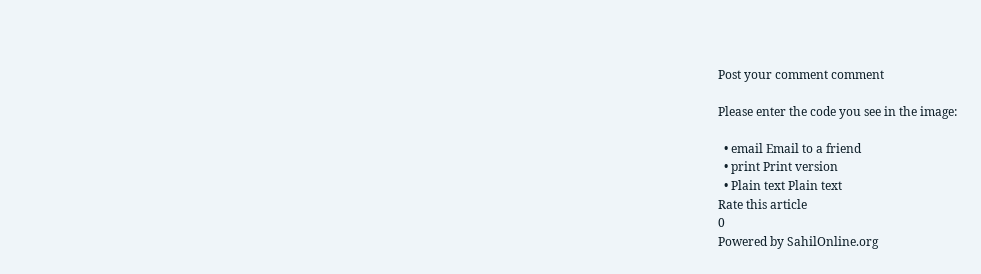Post your comment comment

Please enter the code you see in the image:

  • email Email to a friend
  • print Print version
  • Plain text Plain text
Rate this article
0
Powered by SahilOnline.org